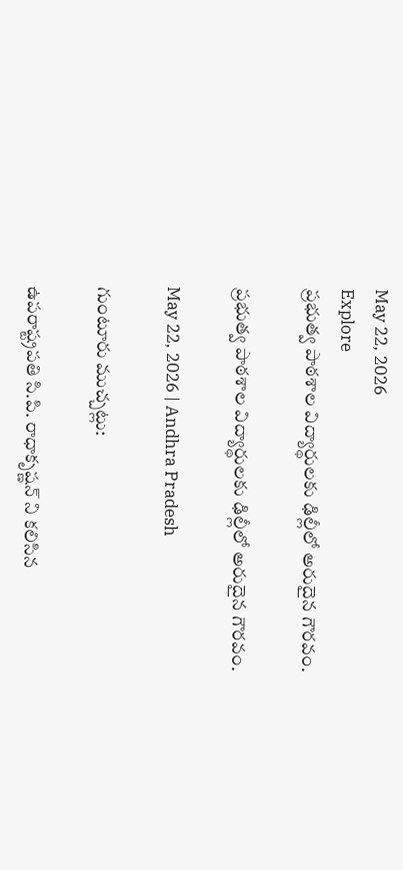May 22, 2026
Explore
ప్రభుత్వ పాఠశాల విద్యార్థులకు ఢిల్లీలో అరుదైన గౌరవం.

ప్రభుత్వ పాఠశాల విద్యార్థులకు ఢిల్లీలో అరుదైన గౌరవం.

May 22, 2026 | Andhra Pradesh

గుంటూరు ముచ్చట్లు:

ఉపరాష్ట్రపతి సి.పి. రాధాకృష్ణన్ ని కలిసిన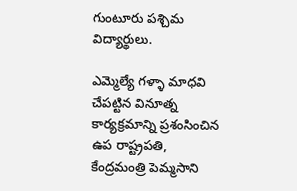గుంటూరు పశ్చిమ విద్యార్థులు.

ఎమ్మెల్యే గళ్ళా మాధవి చేపట్టిన వినూత్న కార్యక్రమాన్ని ప్రశంసించిన ఉప రాష్ట్రపతి, కేంద్రమంత్రి పెమ్మసాని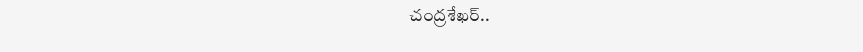చంద్రశేఖర్..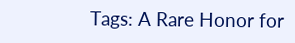Tags: A Rare Honor for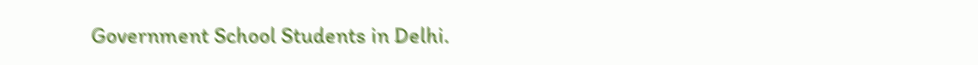Government School Students in Delhi.